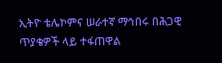ኢትዮ ቴሌኮምና ሠራተኛ ማኅበሩ በሕጋዊ ጥያቄዎች ላይ ተፋጠዋል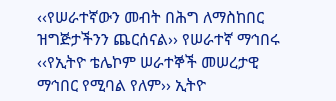‹‹የሠራተኛውን መብት በሕግ ለማስከበር ዝግጅታችንን ጨርሰናል›› የሠራተኛ ማኅበሩ
‹‹የኢትዮ ቴሌኮም ሠራተኞች መሠረታዊ ማኅበር የሚባል የለም›› ኢትዮ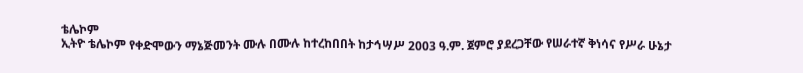ቴሌኮም
ኢትዮ ቴሌኮም የቀድሞውን ማኔጅመንት ሙሉ በሙሉ ከተረከበበት ከታኅሣሥ 2003 ዓ.ም. ጀምሮ ያደረጋቸው የሠራተኛ ቅነሳና የሥራ ሁኔታ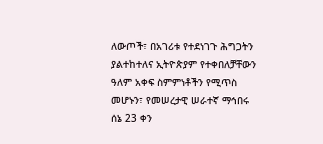ለውጦች፣ በአገሪቱ የተደነገጉ ሕግጋትን ያልተከተለና ኢትዮጵያም የተቀበለቻቸውን ዓለም አቀፍ ስምምነቶችን የሚጥስ መሆኑን፣ የመሠረታዊ ሠራተኛ ማኅበሩ ሰኔ 23 ቀን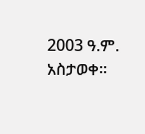2003 ዓ.ም. አስታወቀ፡፡